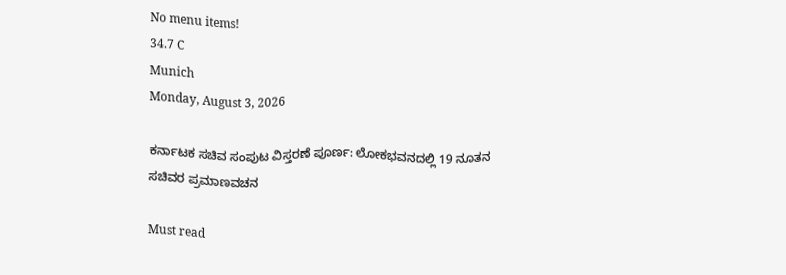No menu items!
34.7 C
Munich
Monday, August 3, 2026

ಕರ್ನಾಟಕ ಸಚಿವ ಸಂಪುಟ ವಿಸ್ತರಣೆ ಪೂರ್ಣ: ಲೋಕಭವನದಲ್ಲಿ 19 ನೂತನ ಸಚಿವರ ಪ್ರಮಾಣವಚನ

Must read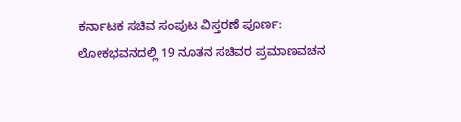ಕರ್ನಾಟಕ ಸಚಿವ ಸಂಪುಟ ವಿಸ್ತರಣೆ ಪೂರ್ಣ: ಲೋಕಭವನದಲ್ಲಿ 19 ನೂತನ ಸಚಿವರ ಪ್ರಮಾಣವಚನ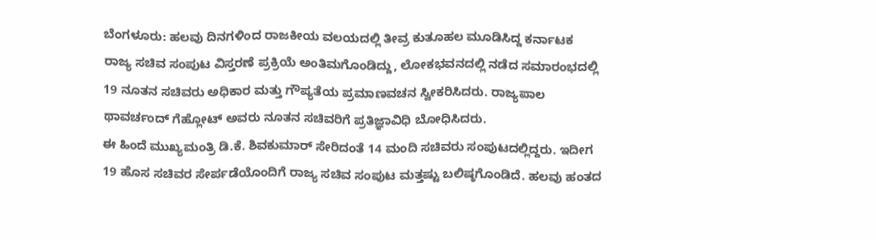ಬೆಂಗಳೂರು: ಹಲವು ದಿನಗಳಿಂದ ರಾಜಕೀಯ ವಲಯದಲ್ಲಿ ತೀವ್ರ ಕುತೂಹಲ ಮೂಡಿಸಿದ್ದ ಕರ್ನಾಟಕ ರಾಜ್ಯ ಸಚಿವ ಸಂಪುಟ ವಿಸ್ತರಣೆ ಪ್ರಕ್ರಿಯೆ ಅಂತಿಮಗೊಂಡಿದ್ದು, ಲೋಕಭವನದಲ್ಲಿ ನಡೆದ ಸಮಾರಂಭದಲ್ಲಿ 19 ನೂತನ ಸಚಿವರು ಅಧಿಕಾರ ಮತ್ತು ಗೌಪ್ಯತೆಯ ಪ್ರಮಾಣವಚನ ಸ್ವೀಕರಿಸಿದರು. ರಾಜ್ಯಪಾಲ ಥಾವರ್ಚಂದ್ ಗೆಹ್ಲೋಟ್ ಅವರು ನೂತನ ಸಚಿವರಿಗೆ ಪ್ರತಿಜ್ಞಾವಿಧಿ ಬೋಧಿಸಿದರು.
ಈ ಹಿಂದೆ ಮುಖ್ಯಮಂತ್ರಿ ಡಿ.ಕೆ. ಶಿವಕುಮಾರ್ ಸೇರಿದಂತೆ 14 ಮಂದಿ ಸಚಿವರು ಸಂಪುಟದಲ್ಲಿದ್ದರು. ಇದೀಗ 19 ಹೊಸ ಸಚಿವರ ಸೇರ್ಪಡೆಯೊಂದಿಗೆ ರಾಜ್ಯ ಸಚಿವ ಸಂಪುಟ ಮತ್ತಷ್ಟು ಬಲಿಷ್ಠಗೊಂಡಿದೆ. ಹಲವು ಹಂತದ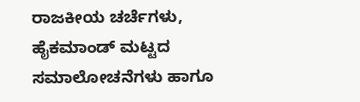ರಾಜಕೀಯ ಚರ್ಚೆಗಳು, ಹೈಕಮಾಂಡ್ ಮಟ್ಟದ ಸಮಾಲೋಚನೆಗಳು ಹಾಗೂ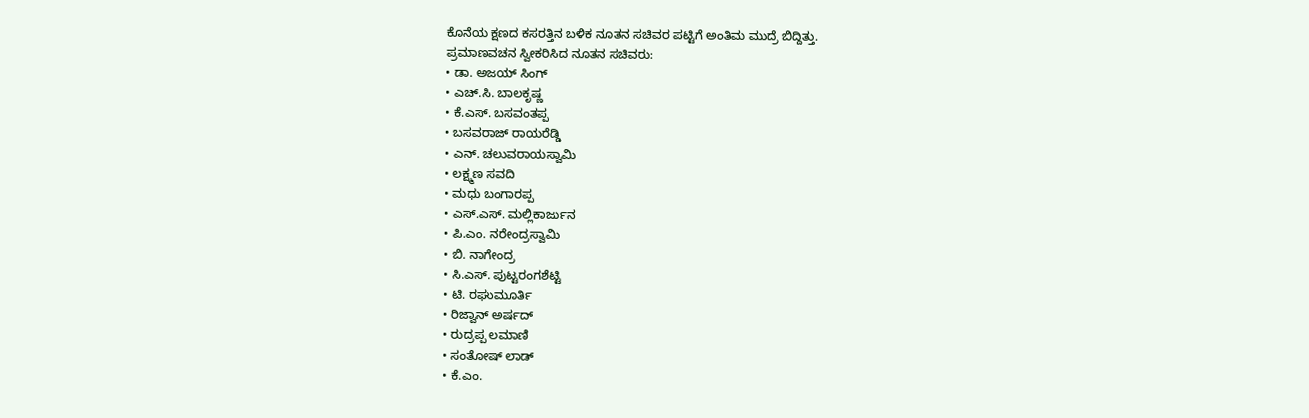ಕೊನೆಯ ಕ್ಷಣದ ಕಸರತ್ತಿನ ಬಳಿಕ ನೂತನ ಸಚಿವರ ಪಟ್ಟಿಗೆ ಅಂತಿಮ ಮುದ್ರೆ ಬಿದ್ದಿತ್ತು.
ಪ್ರಮಾಣವಚನ ಸ್ವೀಕರಿಸಿದ ನೂತನ ಸಚಿವರು:
• ಡಾ. ಅಜಯ್ ಸಿಂಗ್
• ಎಚ್.ಸಿ. ಬಾಲಕೃಷ್ಣ
• ಕೆ.ಎಸ್. ಬಸವಂತಪ್ಪ
• ಬಸವರಾಜ್ ರಾಯರೆಡ್ಡಿ
• ಎನ್. ಚಲುವರಾಯಸ್ವಾಮಿ
• ಲಕ್ಷ್ಮಣ ಸವದಿ
• ಮಧು ಬಂಗಾರಪ್ಪ
• ಎಸ್.ಎಸ್. ಮಲ್ಲಿಕಾರ್ಜುನ
• ಪಿ.ಎಂ. ನರೇಂದ್ರಸ್ವಾಮಿ
• ಬಿ. ನಾಗೇಂದ್ರ
• ಸಿ.ಎಸ್. ಪುಟ್ಟರಂಗಶೆಟ್ಟಿ
• ಟಿ. ರಘುಮೂರ್ತಿ
• ರಿಜ್ವಾನ್ ಅರ್ಷದ್
• ರುದ್ರಪ್ಪ ಲಮಾಣಿ
• ಸಂತೋಷ್ ಲಾಡ್
• ಕೆ.ಎಂ.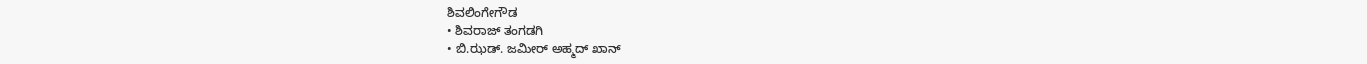ಶಿವಲಿಂಗೇಗೌಡ
• ಶಿವರಾಜ್ ತಂಗಡಗಿ
• ಬಿ.ಝಡ್. ಜಮೀರ್ ಅಹ್ಮದ್ ಖಾನ್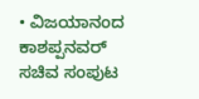• ವಿಜಯಾನಂದ ಕಾಶಪ್ಪನವರ್
ಸಚಿವ ಸಂಪುಟ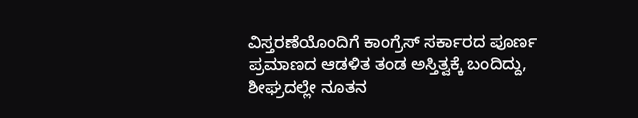ವಿಸ್ತರಣೆಯೊಂದಿಗೆ ಕಾಂಗ್ರೆಸ್ ಸರ್ಕಾರದ ಪೂರ್ಣ ಪ್ರಮಾಣದ ಆಡಳಿತ ತಂಡ ಅಸ್ತಿತ್ವಕ್ಕೆ ಬಂದಿದ್ದು, ಶೀಘ್ರದಲ್ಲೇ ನೂತನ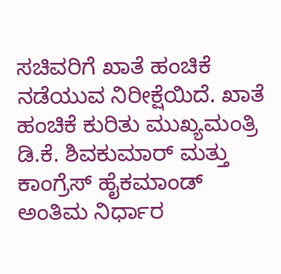ಸಚಿವರಿಗೆ ಖಾತೆ ಹಂಚಿಕೆ ನಡೆಯುವ ನಿರೀಕ್ಷೆಯಿದೆ. ಖಾತೆ ಹಂಚಿಕೆ ಕುರಿತು ಮುಖ್ಯಮಂತ್ರಿ ಡಿ.ಕೆ. ಶಿವಕುಮಾರ್ ಮತ್ತು ಕಾಂಗ್ರೆಸ್ ಹೈಕಮಾಂಡ್ ಅಂತಿಮ ನಿರ್ಧಾರ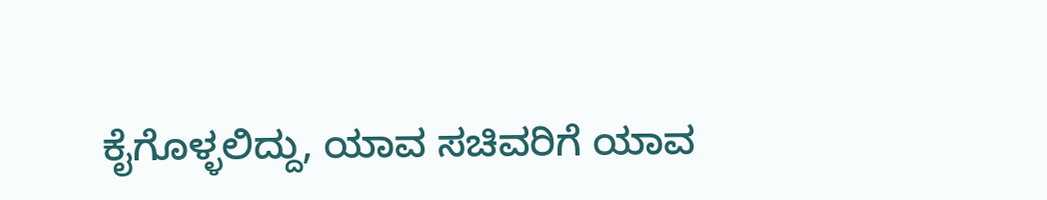ಕೈಗೊಳ್ಳಲಿದ್ದು, ಯಾವ ಸಚಿವರಿಗೆ ಯಾವ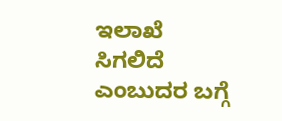ಇಲಾಖೆ ಸಿಗಲಿದೆ ಎಂಬುದರ ಬಗ್ಗೆ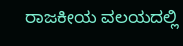ರಾಜಕೀಯ ವಲಯದಲ್ಲಿ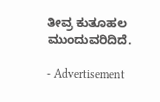ತೀವ್ರ ಕುತೂಹಲ ಮುಂದುವರಿದಿದೆ.

- Advertisement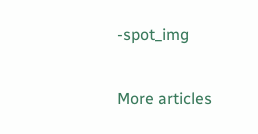-spot_img

More articles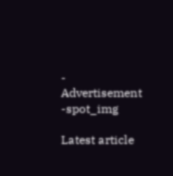- Advertisement -spot_img

Latest article